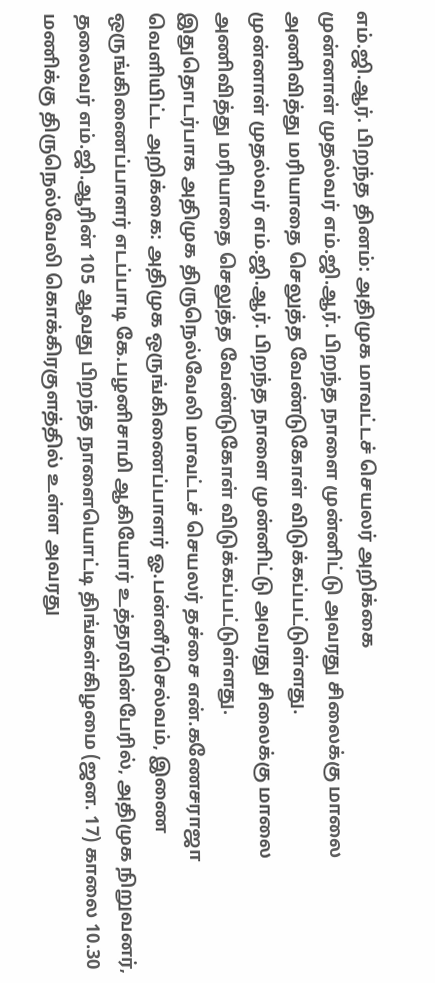எம்.ஜி.ஆர். பிறந்த தினம்: அதிமுக மாவட்டச் செயலர் அறிக்கை
முன்னாள் முதல்வர் எம்.ஜி.ஆர். பிறந்த நாளை முன்னிட்டு அவரது சிலைக்கு மாலை அணிவித்து மரியாதை செலுத்த வேண்டுகோள் விடுக்கப்பட்டுள்ளது.
முன்னாள் முதல்வர் எம்.ஜி.ஆர். பிறந்த நாளை முன்னிட்டு அவரது சிலைக்கு மாலை அணிவித்து மரியாதை செலுத்த வேண்டுகோள் விடுக்கப்பட்டுள்ளது.
இதுதொடர்பாக அதிமுக திருநெல்வேலி மாவட்டச் செயலர் தச்சை என்.கணேசராஜா வெளியிட்ட அறிக்கை: அதிமுக ஒருங்கிணைப்பாளர் ஓ.பன்னீர்செல்வம், இணை ஒருங்கிணைப்பாளர் எடப்பாடி கே.பழனிசாமி ஆகியோர் உத்தரவின்பேரில், அதிமுக நிறுவனர், தலைவர் எம்.ஜி.ஆரின் 105 ஆவது பிறந்த நாளையொட்டி திங்கள்கிழமை (ஜன. 17) காலை 10.30 மணிக்கு திருநெல்வேலி கொக்கிரகுளத்தில் உள்ள அவரது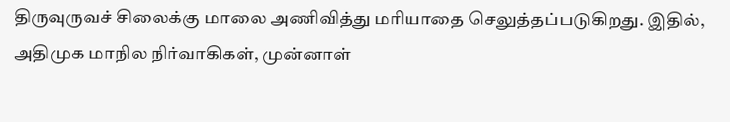திருவுருவச் சிலைக்கு மாலை அணிவித்து மரியாதை செலுத்தப்படுகிறது. இதில், அதிமுக மாநில நிர்வாகிகள், முன்னாள்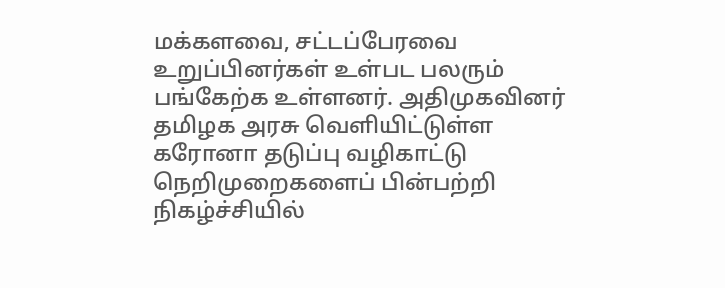மக்களவை, சட்டப்பேரவை உறுப்பினர்கள் உள்பட பலரும் பங்கேற்க உள்ளனர். அதிமுகவினர் தமிழக அரசு வெளியிட்டுள்ள கரோனா தடுப்பு வழிகாட்டு நெறிமுறைகளைப் பின்பற்றி நிகழ்ச்சியில்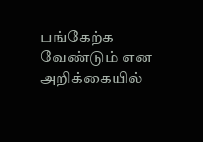பங்கேற்க வேண்டும் என அறிக்கையில்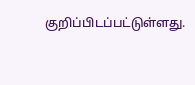குறிப்பிடப்பட்டுள்ளது.